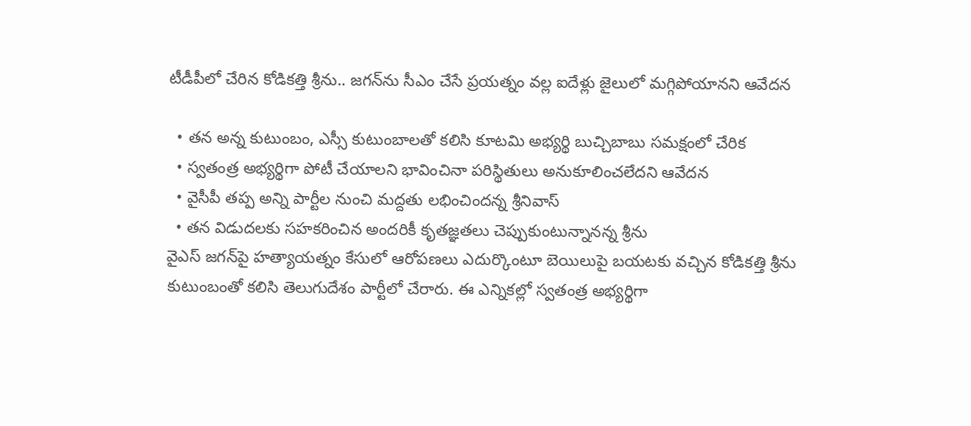టీడీపీలో చేరిన కోడికత్తి శ్రీను.. జగన్‌ను సీఎం చేసే ప్రయత్నం వల్ల ఐదేళ్లు జైలులో మగ్గిపోయానని ఆవేదన

  • తన అన్న కుటుంబం, ఎస్సీ కుటుంబాలతో కలిసి కూటమి అభ్యర్థి బుచ్చిబాబు సమక్షంలో చేరిక
  • స్వతంత్ర అభ్యర్థిగా పోటీ చేయాలని భావించినా పరిస్థితులు అనుకూలించలేదని ఆవేదన
  • వైసీపీ తప్ప అన్ని పార్టీల నుంచి మద్దతు లభించిందన్న శ్రీనివాస్
  • తన విడుదలకు సహకరించిన అందరికీ కృతజ్ఞతలు చెప్పుకుంటున్నానన్న శ్రీను
వైఎస్ జగన్‌పై హత్యాయత్నం కేసులో ఆరోపణలు ఎదుర్కొంటూ బెయిలుపై బయటకు వచ్చిన కోడికత్తి శ్రీను కుటుంబంతో కలిసి తెలుగుదేశం పార్టీలో చేరారు. ఈ ఎన్నికల్లో స్వతంత్ర అభ్యర్థిగా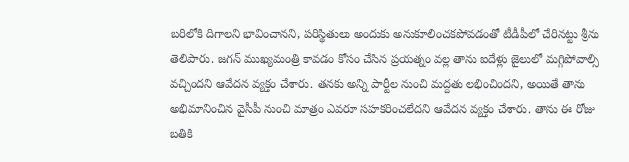బరిలోకి దిగాలని భావించానని, పరిస్థితులు అందుకు అనుకూలించకపోవడంతో టీడీపీలో చేరినట్టు శ్రీను తెలిపారు. జగన్‌ ముఖ్యమంత్రి కావడం కోసం చేసిన ప్రయత్నం వల్ల తాను ఐదేళ్లు జైలులో మగ్గిపోవాల్సి వచ్చిందని ఆవేదన వ్యక్తం చేశారు. తనకు అన్ని పార్టీల నుంచి మద్దతు లభించిందని, అయితే తాను అభిమానించిన వైసీపీ నుంచి మాత్రం ఎవరూ సహకరించలేదని ఆవేదన వ్యక్తం చేశారు. తాను ఈ రోజు బతికి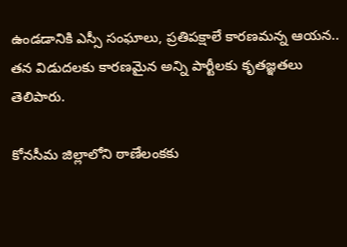ఉండడానికి ఎస్సీ సంఘాలు, ప్రతిపక్షాలే కారణమన్న ఆయన.. తన విడుదలకు కారణమైన అన్ని పార్టీలకు కృతజ్ఞతలు తెలిపారు.

కోనసీమ జిల్లాలోని ఠాణేలంకకు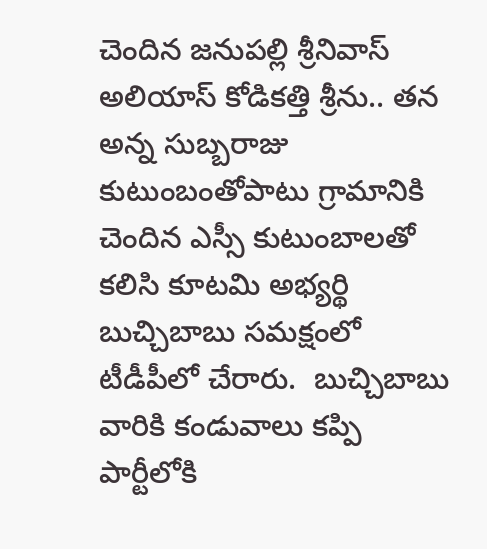చెందిన జనుపల్లి శ్రీనివాస్ అలియాస్ కోడికత్తి శ్రీను.. తన అన్న సుబ్బరాజు కుటుంబంతోపాటు గ్రామానికి చెందిన ఎస్సీ కుటుంబాలతో కలిసి కూటమి అభ్యర్థి బుచ్చిబాబు సమక్షంలో టీడీపీలో చేరారు.  బుచ్చిబాబు వారికి కండువాలు కప్పి పార్టీలోకి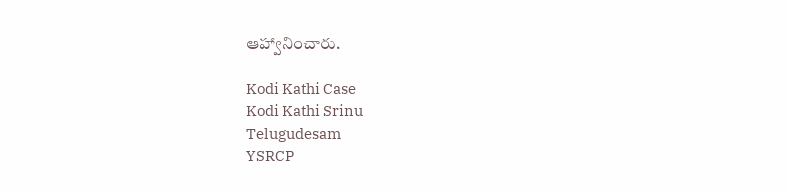ఆహ్వానించారు.

Kodi Kathi Case
Kodi Kathi Srinu
Telugudesam
YSRCP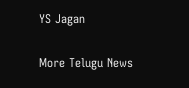YS Jagan

More Telugu News